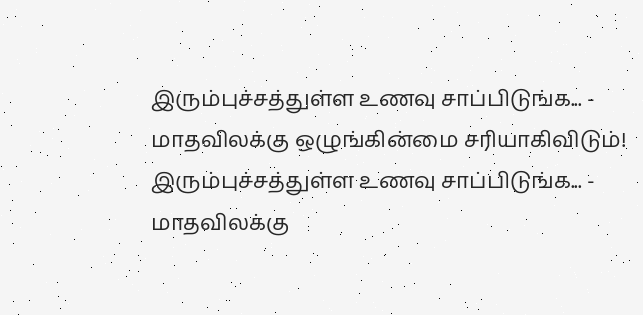இரும்புச்சத்துள்ள உணவு சாப்பிடுங்க... - மாதவிலக்கு ஒழுங்கின்மை சரியாகிவிடும்!
இரும்புச்சத்துள்ள உணவு சாப்பிடுங்க... - மாதவிலக்கு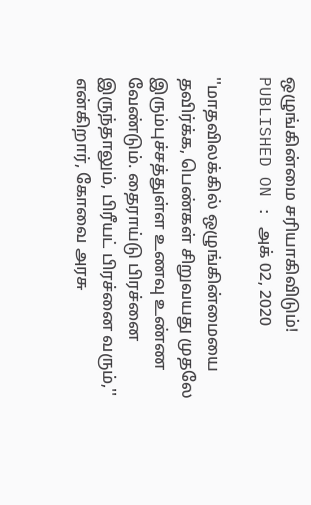ஒழுங்கின்மை சரியாகிவிடும்!
PUBLISHED ON : அக் 02, 2020

''மாதவிலக்கில் ஒழுங்கின்மையை தவிர்க்க, பெண்கள் சிறுவயது முதலே இரும்புச்சத்துள்ள உணவு உண்ண வேண்டும். தைராய்டு பிரச்னை இருந்தாலும், பிரீயட் பிரச்னை வரும்,'' என்கிறார், கோவை அரசு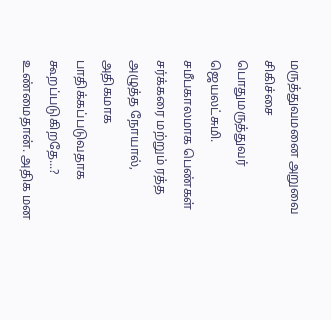மருத்துவமனை அறுவை சிகிச்சை பொதுமருத்துவர் ஜெயலட்சுமி.
சமீபகாலமாக பெண்கள் சர்க்கரை மற்றும் ரத்த அழுத்த நோயால், அதிகமாக பாதிக்கப்படுவதாக கூறப்படுகிறதே...?
உண்மைதான். அதிக மன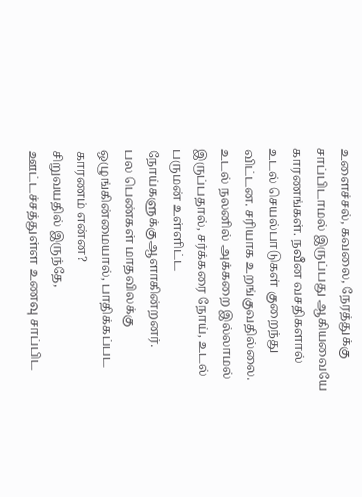உளைச்சல், கவலை, நேரத்துக்கு சாப்பிடாமல் இருப்பது ஆகியவையே காரணங்கள். நவீன வசதிகளால் உடல் செயல்பாடுகள் குறைந்து விட்டன. சரியாக உறங்குவதில்லை. உடல் நலனில் அக்கறை இல்லாமல் இருப்பதால், சர்க்கரை நோய், உடல் பருமன் உள்ளிட்ட நோய்களுக்குஆளாகின்றனர்.
பல பெண்கள் மாதவிலக்கு ஒழுங்கின்மையால், பாதிக்கப்பட காரணம் என்ன?
சிறுவயதில் இருந்தே, ஊட்டச்சத்துள்ள உணவு சாப்பிட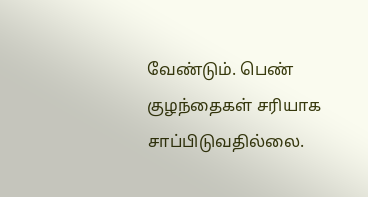வேண்டும். பெண் குழந்தைகள் சரியாக சாப்பிடுவதில்லை.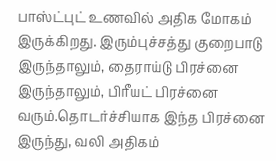பாஸ்ட்புட் உணவில் அதிக மோகம் இருக்கிறது. இரும்புச்சத்து குறைபாடு இருந்தாலும், தைராய்டு பிரச்னை இருந்தாலும், பிரீயட் பிரச்னை வரும்.தொடர்ச்சியாக இந்த பிரச்னை இருந்து, வலி அதிகம்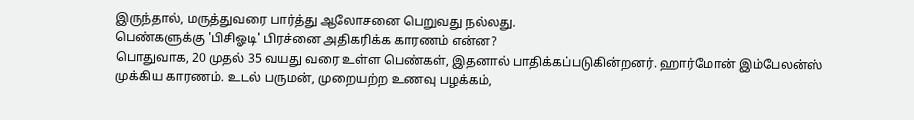இருந்தால், மருத்துவரை பார்த்து ஆலோசனை பெறுவது நல்லது.
பெண்களுக்கு 'பிசிஓடி' பிரச்னை அதிகரிக்க காரணம் என்ன?
பொதுவாக, 20 முதல் 35 வயது வரை உள்ள பெண்கள், இதனால் பாதிக்கப்படுகின்றனர். ஹார்மோன் இம்பேலன்ஸ் முக்கிய காரணம். உடல் பருமன், முறையற்ற உணவு பழக்கம்,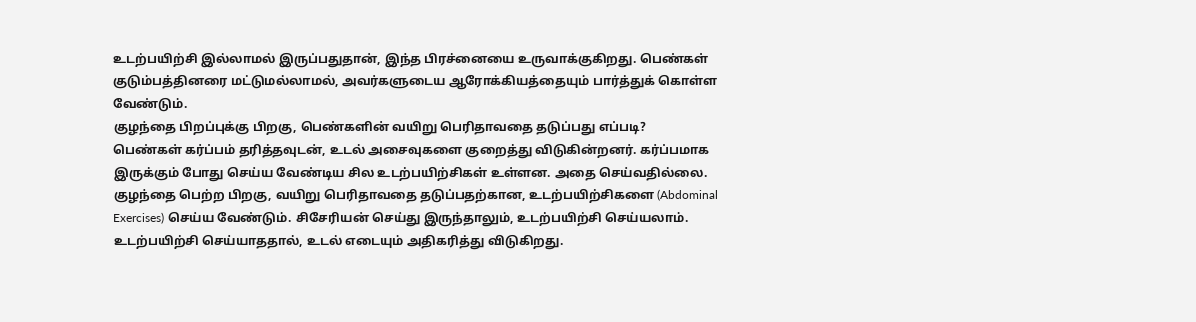உடற்பயிற்சி இல்லாமல் இருப்பதுதான், இந்த பிரச்னையை உருவாக்குகிறது. பெண்கள் குடும்பத்தினரை மட்டுமல்லாமல், அவர்களுடைய ஆரோக்கியத்தையும் பார்த்துக் கொள்ள வேண்டும்.
குழந்தை பிறப்புக்கு பிறகு, பெண்களின் வயிறு பெரிதாவதை தடுப்பது எப்படி?
பெண்கள் கர்ப்பம் தரித்தவுடன், உடல் அசைவுகளை குறைத்து விடுகின்றனர். கர்ப்பமாக இருக்கும் போது செய்ய வேண்டிய சில உடற்பயிற்சிகள் உள்ளன. அதை செய்வதில்லை. குழந்தை பெற்ற பிறகு, வயிறு பெரிதாவதை தடுப்பதற்கான, உடற்பயிற்சிகளை (Abdominal Exercises) செய்ய வேண்டும். சிசேரியன் செய்து இருந்தாலும், உடற்பயிற்சி செய்யலாம். உடற்பயிற்சி செய்யாததால், உடல் எடையும் அதிகரித்து விடுகிறது.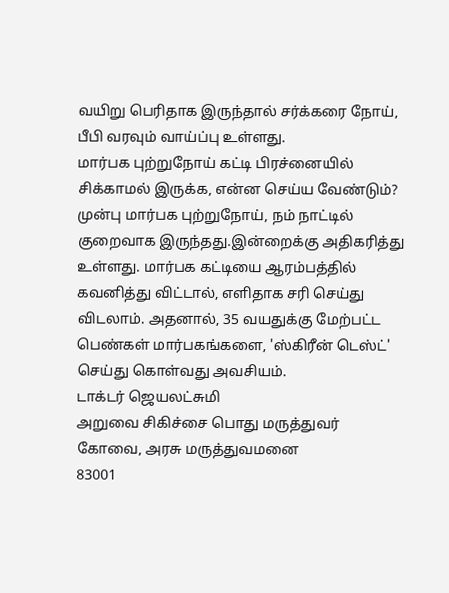வயிறு பெரிதாக இருந்தால் சர்க்கரை நோய், பீபி வரவும் வாய்ப்பு உள்ளது.
மார்பக புற்றுநோய் கட்டி பிரச்னையில் சிக்காமல் இருக்க, என்ன செய்ய வேண்டும்?
முன்பு மார்பக புற்றுநோய், நம் நாட்டில் குறைவாக இருந்தது.இன்றைக்கு அதிகரித்து உள்ளது. மார்பக கட்டியை ஆரம்பத்தில் கவனித்து விட்டால், எளிதாக சரி செய்து விடலாம். அதனால், 35 வயதுக்கு மேற்பட்ட பெண்கள் மார்பகங்களை, 'ஸ்கிரீன் டெஸ்ட்' செய்து கொள்வது அவசியம்.
டாக்டர் ஜெயலட்சுமி
அறுவை சிகிச்சை பொது மருத்துவர்
கோவை, அரசு மருத்துவமனை
83001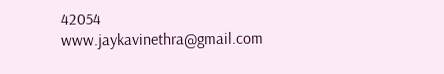42054
www.jaykavinethra@gmail.com